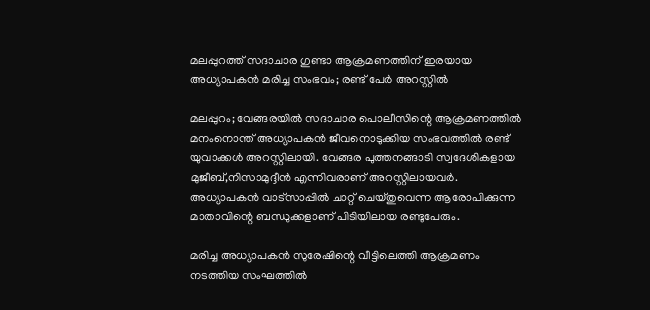മലപ്പുറത്ത് സദാചാര ഗുണ്ടാ ആക്രമണത്തിന് ഇരയായ അധ്യാപകന്‍ മരിച്ച സംഭവം; രണ്ട് പേര്‍ അറസ്റ്റില്‍

മലപ്പുറം; വേങ്ങരയില്‍ സദാചാര പൊലീസിന്റെ ആക്രമണത്തില്‍ മനംനൊന്ത് അധ്യാപകന്‍ ജീവനൊടുക്കിയ സംഭവത്തില്‍ രണ്ട് യുവാക്കള്‍ അറസ്റ്റിലായി. വേങ്ങര പുത്തനങ്ങാടി സ്വദേശികളായ മുജീബ്,നിസാമുദ്ദീന്‍ എന്നിവരാണ് അറസ്റ്റിലായവര്‍. അധ്യാപകന്‍ വാട്‌സാപ്പില്‍ ചാറ്റ് ചെയ്തുവെന്ന ആരോപിക്കുന്ന മാതാവിന്റെ ബന്ധുക്കളാണ് പിടിയിലായ രണ്ടുപേരും.

മരിച്ച അധ്യാപകന്‍ സുരേഷിന്റെ വീട്ടിലെത്തി ആക്രമണം നടത്തിയ സംഘത്തില്‍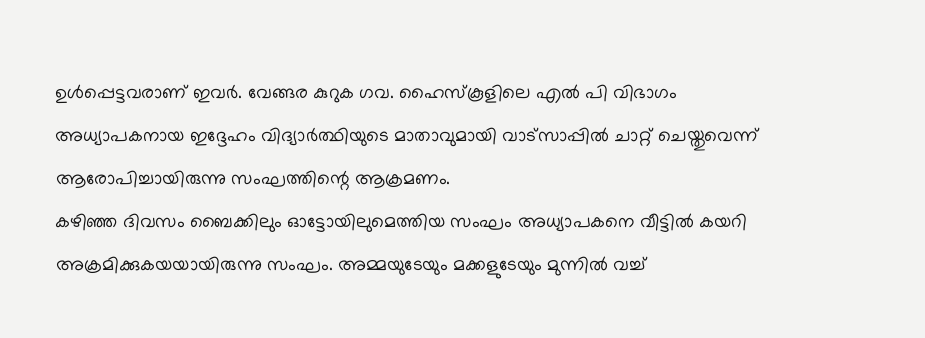ഉള്‍പ്പെട്ടവരാണ് ഇവര്‍. വേങ്ങര കുറുക ഗവ. ഹൈസ്‌കൂളിലെ എല്‍ പി വിഭാഗം അധ്യാപകനായ ഇദ്ദേഹം വിദ്യാര്‍ത്ഥിയുടെ മാതാവുമായി വാട്‌സാപ്പില്‍ ചാറ്റ് ചെയ്തുവെന്ന് ആരോപിച്ചായിരുന്നു സംഘത്തിന്റെ ആക്രമണം.
കഴിഞ്ഞ ദിവസം ബൈക്കിലും ഓട്ടോയിലുമെത്തിയ സംഘം അധ്യാപകനെ വീട്ടില്‍ കയറി അക്രമിക്കുകയയായിരുന്നു സംഘം. അമ്മയുടേയും മക്കളുടേയും മുന്നില്‍ വച്ച്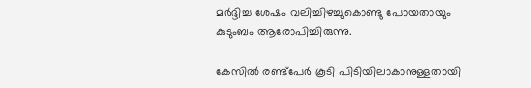മര്‍ദ്ദിച്ച ശേഷം വലിച്ചിഴച്ചുകൊണ്ടു പോയതായും കുടുംബം ആരോപിച്ചിരുന്നു.

കേസില്‍ രണ്ട്‌പേര്‍ കൂടി പിടിയിലാകാനുള്ളതായി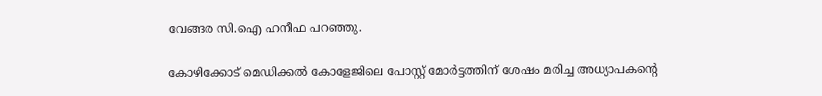വേങ്ങര സി.ഐ ഹനീഫ പറഞ്ഞു.

കോഴിക്കോട് മെഡിക്കല്‍ കോളേജിലെ പോസ്റ്റ് മോര്‍ട്ടത്തിന് ശേഷം മരിച്ച അധ്യാപകന്റെ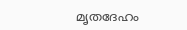മൃതദേഹം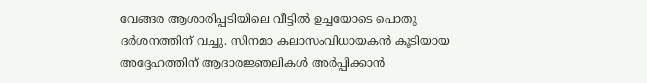വേങ്ങര ആശാരിപ്പടിയിലെ വീട്ടില്‍ ഉച്ചയോടെ പൊതു ദര്‍ശനത്തിന് വച്ചു. സിനമാ കലാസംവിധായകന്‍ കൂടിയായ അദ്ദേഹത്തിന് ആദാരജ്ഞലികള്‍ അര്‍പ്പിക്കാന്‍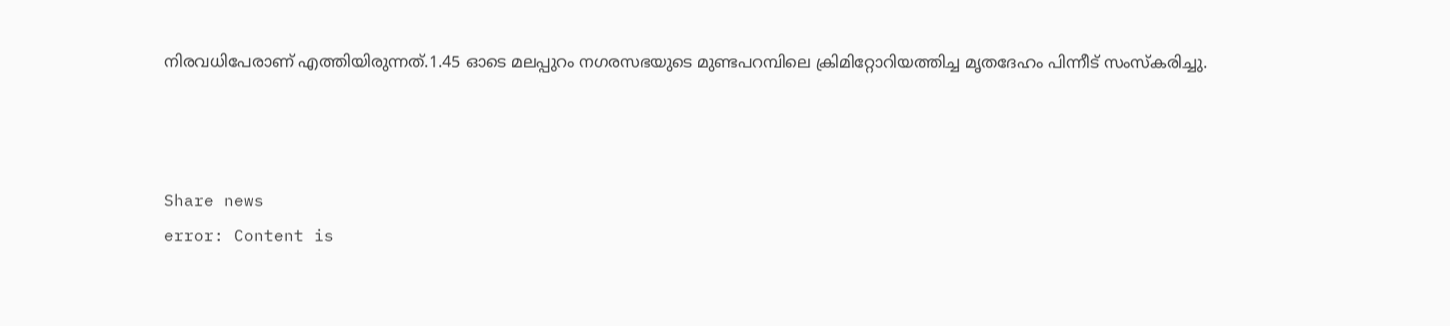നിരവധിപേരാണ് എത്തിയിരുന്നത്.1.45 ഓടെ മലപ്പുറം നഗരസഭയുടെ മുണ്ടപറമ്പിലെ ക്രിമിറ്റോറിയത്തിച്ച മൃതദേഹം പിന്നീട് സംസ്‌കരിച്ചു.



Share news
error: Content is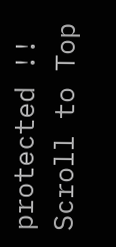protected !!
Scroll to Top